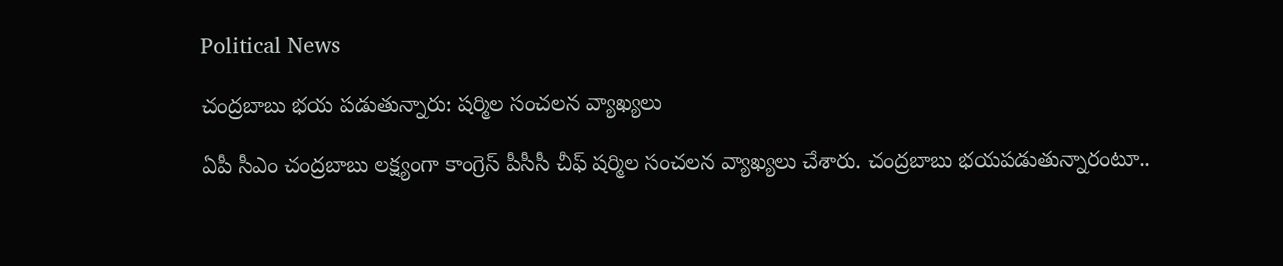Political News

చంద్ర‌బాబు భ‌య ప‌డుతున్నారు: ష‌ర్మిల సంచ‌ల‌న వ్యాఖ్య‌లు

ఏపీ సీఎం చంద్ర‌బాబు ల‌క్ష్యంగా కాంగ్రెస్ పీసీసీ చీఫ్ ష‌ర్మిల సంచ‌ల‌న వ్యాఖ్య‌లు చేశారు. చంద్ర‌బాబు భ‌య‌పడుతున్నారంటూ..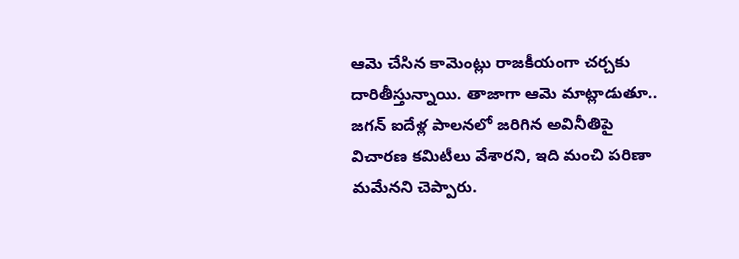ఆమె చేసిన కామెంట్లు రాజ‌కీయంగా చ‌ర్చ‌కు దారితీస్తున్నాయి. తాజాగా ఆమె మాట్లాడుతూ.. జ‌గ‌న్ ఐదేళ్ల పాల‌న‌లో జ‌రిగిన అవినీతిపై విచార‌ణ క‌మిటీలు వేశార‌ని, ఇది మంచి ప‌రిణా మ‌మేన‌ని చెప్పారు.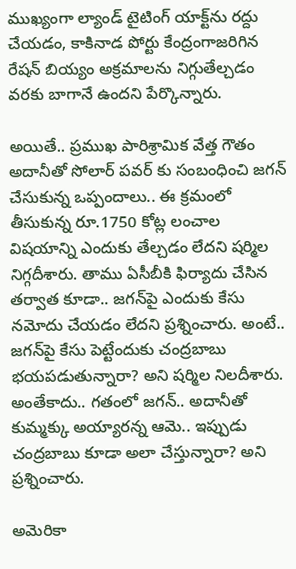ముఖ్యంగా ల్యాండ్ టైటింగ్ యాక్ట్‌ను ర‌ద్దు చేయ‌డం, కాకినాడ పోర్టు కేంద్రంగాజ‌రిగిన రేష‌న్ బియ్యం అక్ర‌మాల‌ను నిగ్గుతేల్చ‌డం వ‌ర‌కు బాగానే ఉంద‌ని పేర్కొన్నారు.

అయితే.. ప్ర‌ముఖ పారిశ్రామిక వేత్త గౌతం అదానీతో సోలార్ ప‌వ‌ర్ కు సంబంధించి జ‌గ‌న్ చేసుకున్న ఒప్పందాలు.. ఈ క్ర‌మంలో తీసుకున్న రూ.1750 కోట్ల లంచాల విష‌యాన్ని ఎందుకు తేల్చడం లేద‌ని ష‌ర్మిల నిగ్గ‌దీశారు. తాము ఏసీబీకి ఫిర్యాదు చేసిన త‌ర్వాత కూడా.. జ‌గ‌న్‌పై ఎందుకు కేసు న‌మోదు చేయ‌డం లేద‌ని ప్ర‌శ్నించారు. అంటే.. జ‌గ‌న్‌పై కేసు పెట్టేందుకు చంద్ర‌బాబు భ‌య‌ప‌డుతున్నారా? అని ష‌ర్మిల నిల‌దీశారు. అంతేకాదు.. గ‌తంలో జ‌గ‌న్‌.. అదానీతో కుమ్మ‌క్కు అయ్యార‌న్న ఆమె.. ఇప్పుడు చంద్ర‌బాబు కూడా అలా చేస్తున్నారా? అని ప్ర‌శ్నించారు.

అమెరికా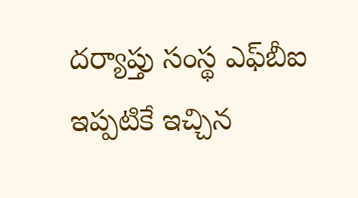దర్యాప్తు సంస్థ ఎఫ్‌బీఐ ఇప్ప‌టికే ఇచ్చిన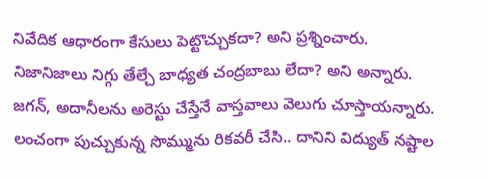నివేదిక ఆధారంగా కేసులు పెట్టొచ్చుకదా? అని ప్ర‌శ్నించారు. నిజానిజాలు నిగ్గు తేల్చే బాధ్యత చంద్ర‌బాబు లేదా? అని అన్నారు. జ‌గ‌న్‌, అదానీల‌ను అరెస్టు చేస్తేనే వాస్త‌వాలు వెలుగు చూస్తాయ‌న్నారు. లంచంగా పుచ్చుకున్న సొమ్మును రిక‌వ‌రీ చేసి.. దానిని విద్యుత్ న‌ష్టాల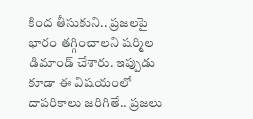కింద తీసుకుని.. ప్ర‌జ‌ల‌పై భారం త‌గ్గించాల‌ని ష‌ర్మిల డిమాండ్ చేశారు. ఇప్పుడు కూడా ఈ విష‌యంలో దాప‌రికాలు జ‌రిగితే.. ప్ర‌జ‌లు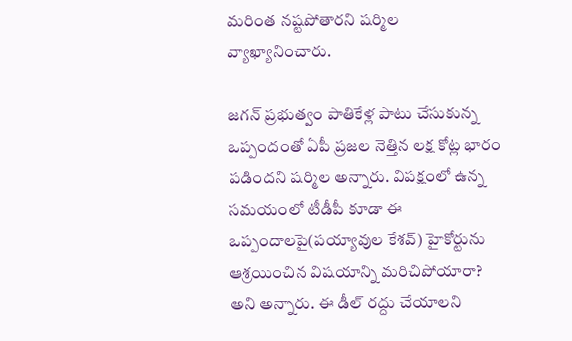మ‌రింత న‌ష్ట‌పోతార‌ని ష‌ర్మిల వ్యాఖ్యానించారు.

జ‌గ‌న్ ప్ర‌భుత్వం పాతికేళ్ల పాటు చేసుకున్న ఒప్పందంతో ఏపీ ప్రజల నెత్తిన లక్ష కోట్ల భారం ప‌డింద‌ని ష‌ర్మిల అన్నారు. విప‌క్షంలో ఉన్న స‌మ‌యంలో టీడీపీ కూడా ఈ ఒప్పందాల‌పై(ప‌య్యావుల కేశ‌వ్‌) హైకోర్టును ఆశ్ర‌యించిన విష‌యాన్ని మ‌రిచిపోయారా? అని అన్నారు. ఈ డీల్ రద్దు చేయాలని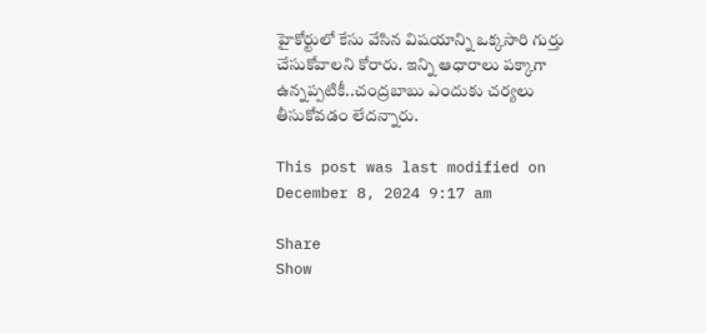హైకోర్టులో కేసు వేసిన విష‌యాన్ని ఒక్క‌సారి గుర్తు చేసుకోవాల‌ని కోరారు. ఇన్ని ఆధారాలు ప‌క్కాగా ఉన్న‌ప్ప‌టికీ..చంద్ర‌బాబు ఎందుకు చ‌ర్య‌లు తీసుకోవ‌డం లేద‌న్నారు.

This post was last modified on December 8, 2024 9:17 am

Share
Show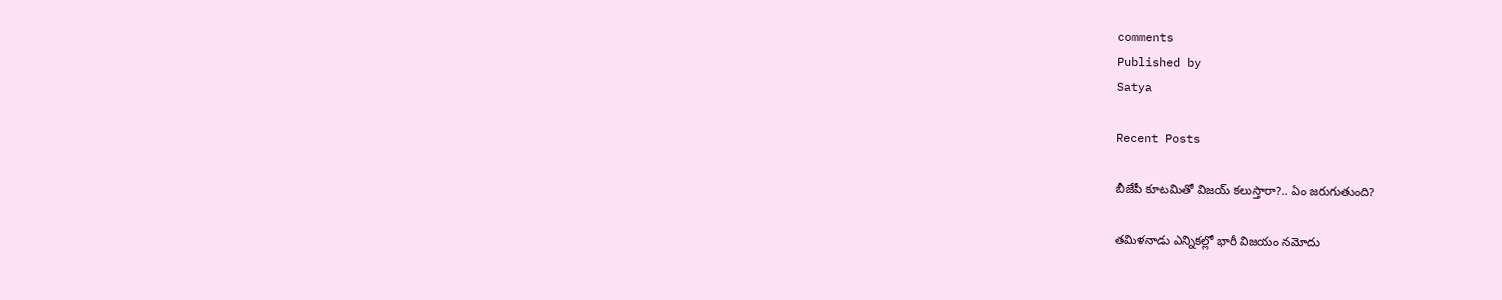comments
Published by
Satya

Recent Posts

బీజేపీ కూటమితో విజ‌య్ క‌లుస్తారా?.. ఏం జ‌రుగుతుంది?

త‌మిళ‌నాడు ఎన్నిక‌ల్లో భారీ విజ‌యం న‌మోదు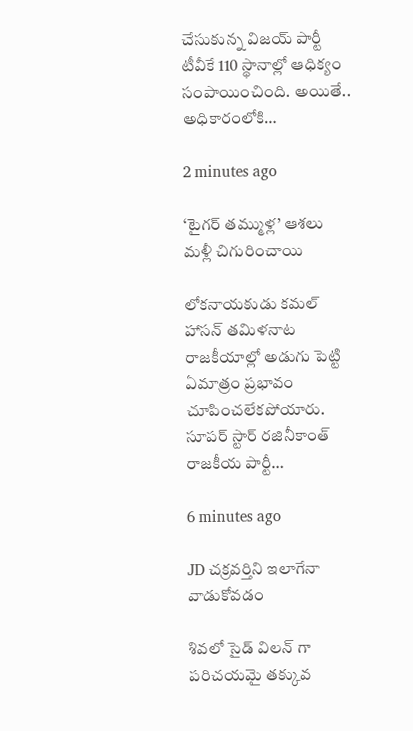చేసుకున్న విజ‌య్ పార్టీ టీవీకే 110 స్థానాల్లో ఆధిక్యం సంపాయించింది. అయితే.. అధికారంలోకి…

2 minutes ago

‘టైగర్ తమ్ముళ్ల’ ఆశలు మళ్లీ చిగురించాయి

లోకనాయకుడు కమల్ హాసన్ తమిళనాట రాజకీయాల్లో అడుగు పెట్టి ఏమాత్రం ప్రభావం చూపించలేకపోయారు. సూపర్ స్టార్ రజినీకాంత్ రాజకీయ పార్టీ…

6 minutes ago

JD చక్రవర్తిని ఇలాగేనా వాడుకోవడం

శివలో సైడ్ విలన్ గా పరిచయమై తక్కువ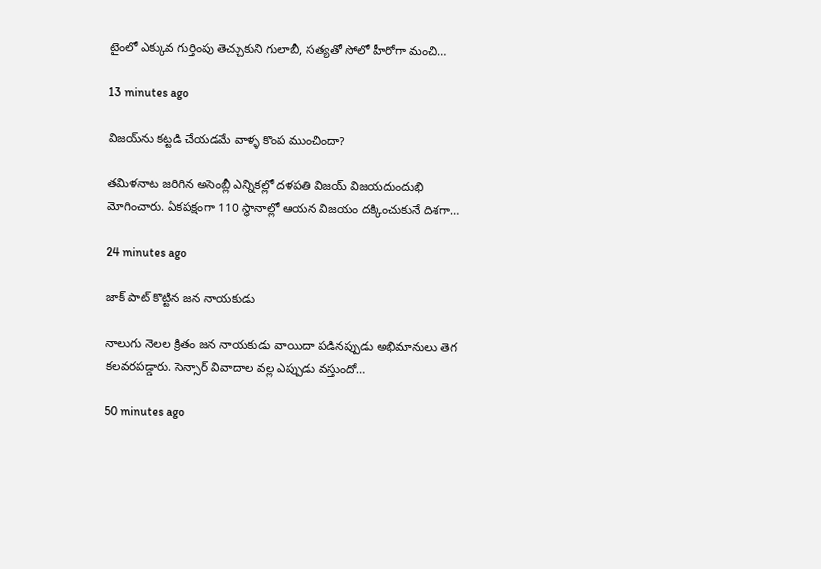టైంలో ఎక్కువ గుర్తింపు తెచ్చుకుని గులాబీ, సత్యతో సోలో హీరోగా మంచి…

13 minutes ago

విజ‌య్‌ను క‌ట్ట‌డి చేయ‌డ‌మే వాళ్ళ కొంప ముంచిందా?

త‌మిళ‌నాట జ‌రిగిన అసెంబ్లీ ఎన్నిక‌ల్లో ద‌ళ‌ప‌తి విజ‌య్ విజ‌య‌దుందుభి మోగించారు. ఏక‌ప‌క్షంగా 110 స్థానాల్లో ఆయ‌న విజ‌యం ద‌క్కించుకునే దిశ‌గా…

24 minutes ago

జాక్ పాట్ కొట్టిన జన నాయకుడు

నాలుగు నెలల క్రితం జన నాయకుడు వాయిదా పడినప్పుడు అభిమానులు తెగ కలవరపడ్డారు. సెన్సార్ వివాదాల వల్ల ఎప్పుడు వస్తుందో…

50 minutes ago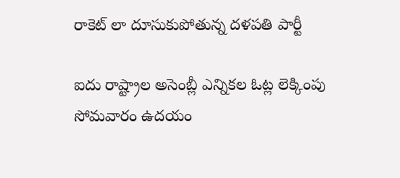రాకెట్ లా దూసుకుపోతున్న దళపతి పార్టీ

ఐదు రాష్ట్రాల అసెంబ్లీ ఎన్నికల ఓట్ల లెక్కింపు సోమవారం ఉదయం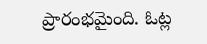ప్రారంభమైంది. ఓట్ల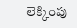లెక్కింపు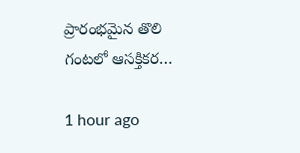ప్రారంభమైన తొలి గంటలో ఆసక్తికర…

1 hour ago